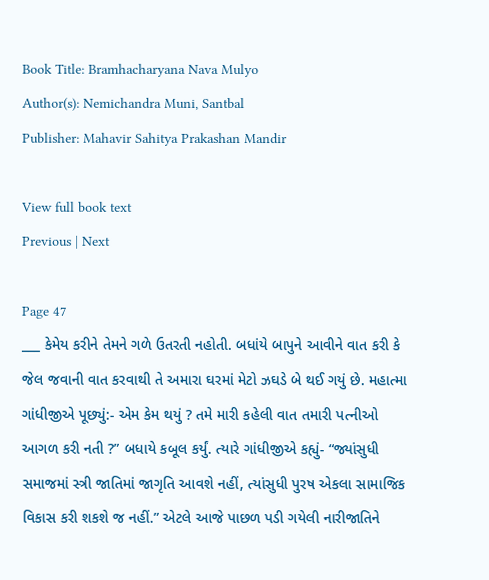Book Title: Bramhacharyana Nava Mulyo
Author(s): Nemichandra Muni, Santbal
Publisher: Mahavir Sahitya Prakashan Mandir

View full book text
Previous | Next

Page 47
___ કેમેય કરીને તેમને ગળે ઉતરતી નહોતી. બધાંયે બાપુને આવીને વાત કરી કે જેલ જવાની વાત કરવાથી તે અમારા ઘરમાં મેટો ઝઘડે બે થઈ ગયું છે. મહાત્મા ગાંધીજીએ પૂછ્યું:- એમ કેમ થયું ? તમે મારી કહેલી વાત તમારી પત્નીઓ આગળ કરી નતી ?” બધાયે કબૂલ કર્યું. ત્યારે ગાંધીજીએ કહ્યું- “જ્યાંસુધી સમાજમાં સ્ત્રી જાતિમાં જાગૃતિ આવશે નહીં, ત્યાંસુધી પુરષ એકલા સામાજિક વિકાસ કરી શકશે જ નહીં.” એટલે આજે પાછળ પડી ગયેલી નારીજાતિને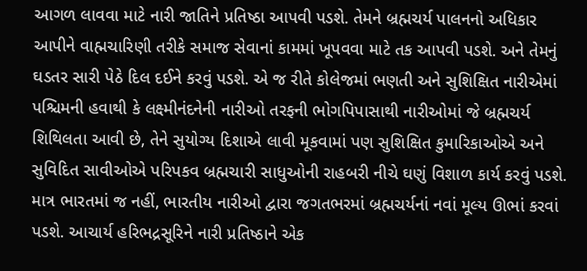આગળ લાવવા માટે નારી જાતિને પ્રતિષ્ઠા આપવી પડશે. તેમને બ્રહ્મચર્ય પાલનનો અધિકાર આપીને વાહ્મચારિણી તરીકે સમાજ સેવાનાં કામમાં ખૂપવવા માટે તક આપવી પડશે. અને તેમનું ઘડતર સારી પેઠે દિલ દઈને કરવું પડશે. એ જ રીતે કોલેજમાં ભણતી અને સુશિક્ષિત નારીએમાં પશ્ચિમની હવાથી કે લક્ષ્મીનંદનેની નારીઓ તરફની ભોગપિપાસાથી નારીઓમાં જે બ્રહ્મચર્ય શિથિલતા આવી છે, તેને સુયોગ્ય દિશાએ લાવી મૂકવામાં પણ સુશિક્ષિત કુમારિકાઓએ અને સુવિદિત સાવીઓએ પરિપકવ બ્રહ્મચારી સાધુઓની રાહબરી નીચે ઘણું વિશાળ કાર્ય કરવું પડશે. માત્ર ભારતમાં જ નહીં, ભારતીય નારીઓ દ્વારા જગતભરમાં બ્રહ્મચર્યનાં નવાં મૂલ્ય ઊભાં કરવાં પડશે. આચાર્ય હરિભદ્રસૂરિને નારી પ્રતિષ્ઠાને એક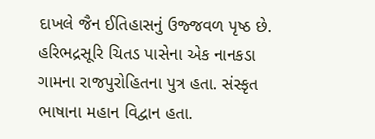દાખલે જૈન ઈતિહાસનું ઉજ્જવળ પૃષ્ઠ છે. હરિભદ્રસૂરિ ચિતડ પાસેના એક નાનકડા ગામના રાજપુરોહિતના પુત્ર હતા. સંસ્કૃત ભાષાના મહાન વિદ્વાન હતા.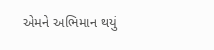એમને અભિમાન થયું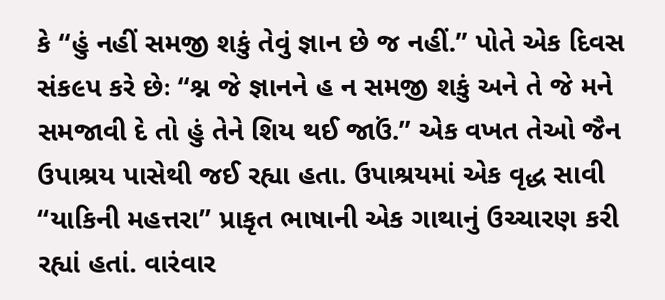કે “હું નહીં સમજી શકું તેવું જ્ઞાન છે જ નહીં.” પોતે એક દિવસ સંક૯પ કરે છેઃ “શ્ન જે જ્ઞાનને હ ન સમજી શકું અને તે જે મને સમજાવી દે તો હું તેને શિય થઈ જાઉં.” એક વખત તેઓ જૈન ઉપાશ્રય પાસેથી જઈ રહ્યા હતા. ઉપાશ્રયમાં એક વૃદ્ધ સાવી “યાકિની મહત્તરા” પ્રાકૃત ભાષાની એક ગાથાનું ઉચ્ચારણ કરી રહ્યાં હતાં. વારંવાર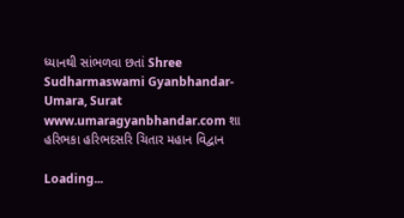ધ્યાનથી સાંભળવા છતાં Shree Sudharmaswami Gyanbhandar-Umara, Surat www.umaragyanbhandar.com શા હરિભકા હરિભદસરિ ચિતાર મહાન વિદ્વાન

Loading...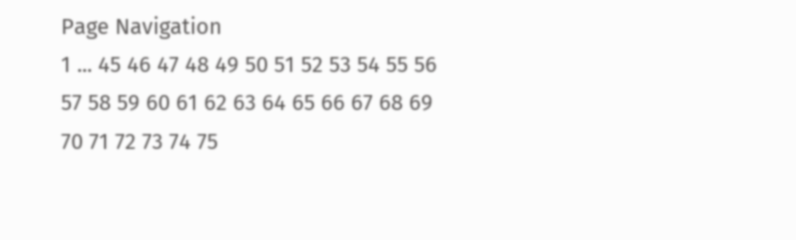Page Navigation
1 ... 45 46 47 48 49 50 51 52 53 54 55 56 57 58 59 60 61 62 63 64 65 66 67 68 69 70 71 72 73 74 75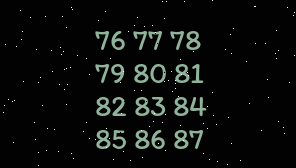76 77 78 79 80 81 82 83 84 85 86 87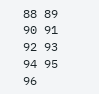88 89 90 91 92 93 94 95 96